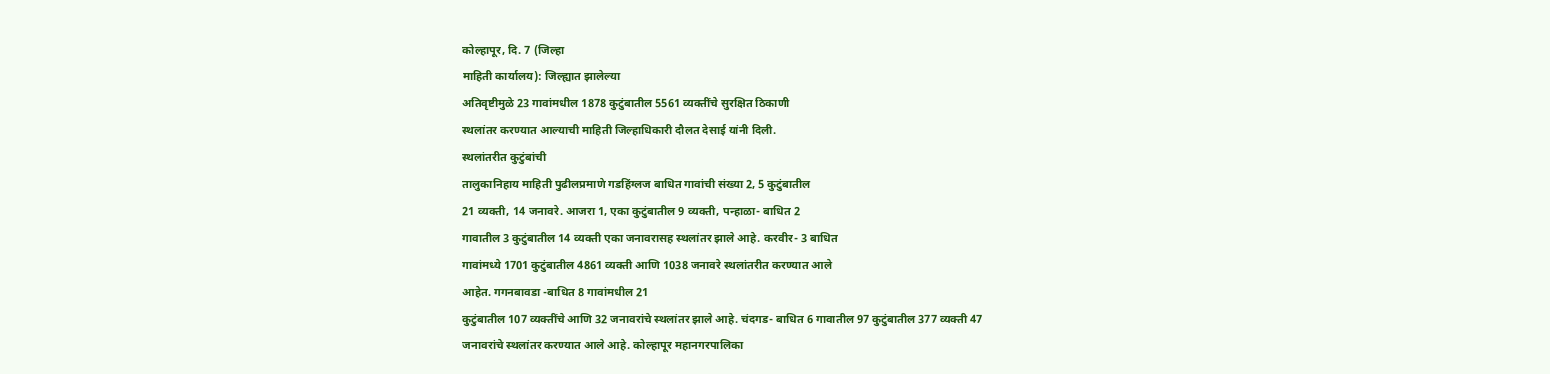कोल्हापूर, दि. 7 (जिल्हा
माहिती कार्यालय): जिल्ह्यात झालेल्या
अतिवृष्टीमुळे 23 गावांमधील 1878 कुटुंबातील 5561 व्यक्तींचे सुरक्षित ठिकाणी
स्थलांतर करण्यात आल्याची माहिती जिल्हाधिकारी दौलत देसाई यांनी दिली.
स्थलांतरीत कुटुंबांची
तालुकानिहाय माहिती पुढीलप्रमाणे गडहिंग्लज बाधित गावांची संख्या 2, 5 कुटुंबातील
21 व्यक्ती, 14 जनावरे. आजरा 1, एका कुटुंबातील 9 व्यक्ती, पन्हाळा- बाधित 2
गावातील 3 कुटुंबातील 14 व्यक्ती एका जनावरासह स्थलांतर झाले आहे. करवीर- 3 बाधित
गावांमध्ये 1701 कुटुंबातील 4861 व्यक्ती आणि 1038 जनावरे स्थलांतरीत करण्यात आले
आहेत. गगनबावडा -बाधित 8 गावांमधील 21
कुटुंबातील 107 व्यक्तींचे आणि 32 जनावरांचे स्थलांतर झाले आहे. चंदगड- बाधित 6 गावातील 97 कुटुंबातील 377 व्यक्ती 47
जनावरांचे स्थलांतर करण्यात आले आहे. कोल्हापूर महानगरपालिका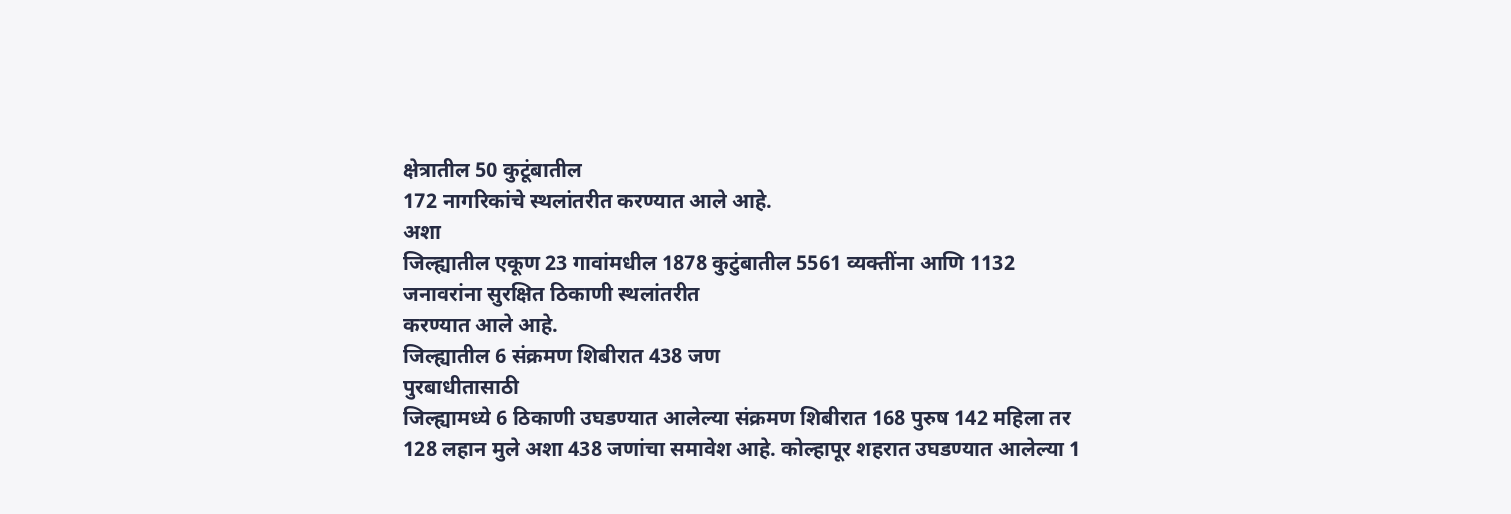क्षेत्रातील 50 कुटूंबातील
172 नागरिकांचे स्थलांतरीत करण्यात आले आहे.
अशा
जिल्ह्यातील एकूण 23 गावांमधील 1878 कुटुंबातील 5561 व्यक्तींना आणि 1132
जनावरांना सुरक्षित ठिकाणी स्थलांतरीत
करण्यात आले आहे.
जिल्ह्यातील 6 संक्रमण शिबीरात 438 जण
पुरबाधीतासाठी
जिल्ह्यामध्ये 6 ठिकाणी उघडण्यात आलेल्या संक्रमण शिबीरात 168 पुरुष 142 महिला तर
128 लहान मुले अशा 438 जणांचा समावेश आहे. कोल्हापूर शहरात उघडण्यात आलेल्या 1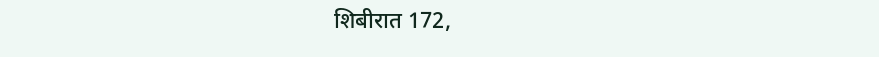शिबीरात 172,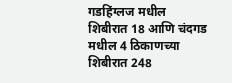गडहिंग्लज मधील शिबीरात 18 आणि चंदगड मधील 4 ठिकाणच्या शिबीरात 248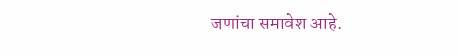जणांचा समावेश आहे.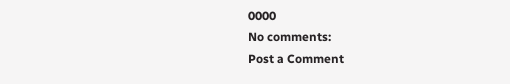0000
No comments:
Post a Comment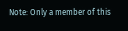Note: Only a member of this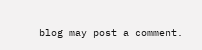blog may post a comment.